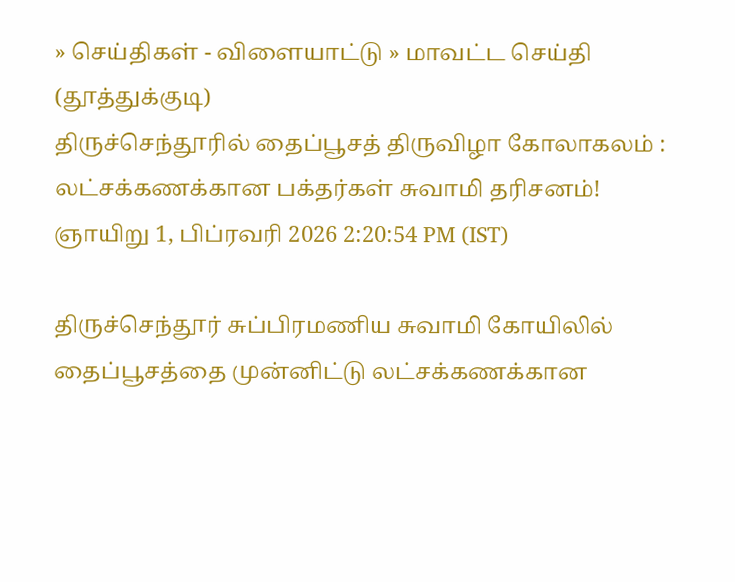» செய்திகள் - விளையாட்டு » மாவட்ட செய்தி (தூத்துக்குடி)
திருச்செந்தூரில் தைப்பூசத் திருவிழா கோலாகலம் : லட்சக்கணக்கான பக்தர்கள் சுவாமி தரிசனம்!
ஞாயிறு 1, பிப்ரவரி 2026 2:20:54 PM (IST)

திருச்செந்தூர் சுப்பிரமணிய சுவாமி கோயிலில் தைப்பூசத்தை முன்னிட்டு லட்சக்கணக்கான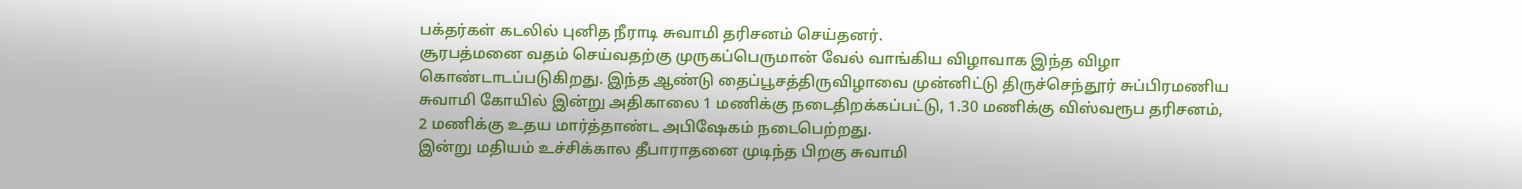பக்தர்கள் கடலில் புனித நீராடி சுவாமி தரிசனம் செய்தனர்.
சூரபத்மனை வதம் செய்வதற்கு முருகப்பெருமான் வேல் வாங்கிய விழாவாக இந்த விழா கொண்டாடப்படுகிறது. இந்த ஆண்டு தைப்பூசத்திருவிழாவை முன்னிட்டு திருச்செந்தூர் சுப்பிரமணிய சுவாமி கோயில் இன்று அதிகாலை 1 மணிக்கு நடைதிறக்கப்பட்டு, 1.30 மணிக்கு விஸ்வரூப தரிசனம், 2 மணிக்கு உதய மார்த்தாண்ட அபிஷேகம் நடைபெற்றது.
இன்று மதியம் உச்சிக்கால தீபாராதனை முடிந்த பிறகு சுவாமி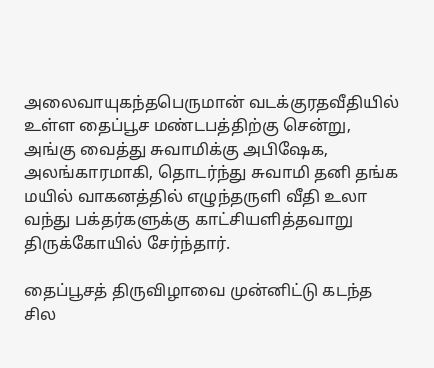அலைவாயுகந்தபெருமான் வடக்குரதவீதியில் உள்ள தைப்பூச மண்டபத்திற்கு சென்று, அங்கு வைத்து சுவாமிக்கு அபிஷேக, அலங்காரமாகி, தொடர்ந்து சுவாமி தனி தங்க மயில் வாகனத்தில் எழுந்தருளி வீதி உலா வந்து பக்தர்களுக்கு காட்சியளித்தவாறு திருக்கோயில் சேர்ந்தார்.

தைப்பூசத் திருவிழாவை முன்னிட்டு கடந்த சில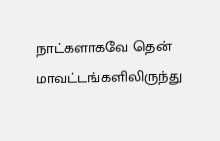நாட்களாகவே தென் மாவட்டங்களிலிருந்து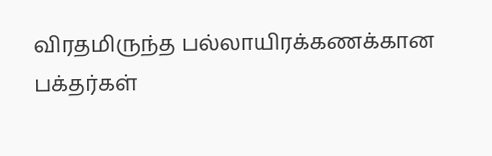விரதமிருந்த பல்லாயிரக்கணக்கான பக்தர்கள்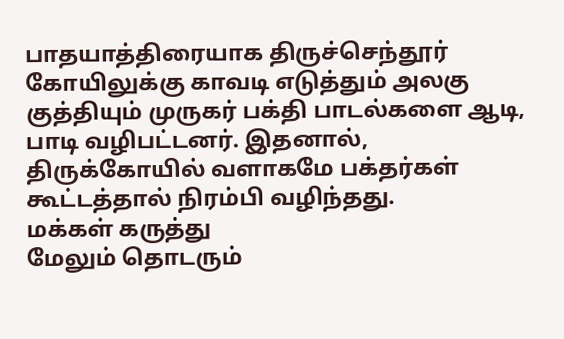பாதயாத்திரையாக திருச்செந்தூர் கோயிலுக்கு காவடி எடுத்தும் அலகு குத்தியும் முருகர் பக்தி பாடல்களை ஆடி, பாடி வழிபட்டனர். இதனால், திருக்கோயில் வளாகமே பக்தர்கள் கூட்டத்தால் நிரம்பி வழிந்தது.
மக்கள் கருத்து
மேலும் தொடரும்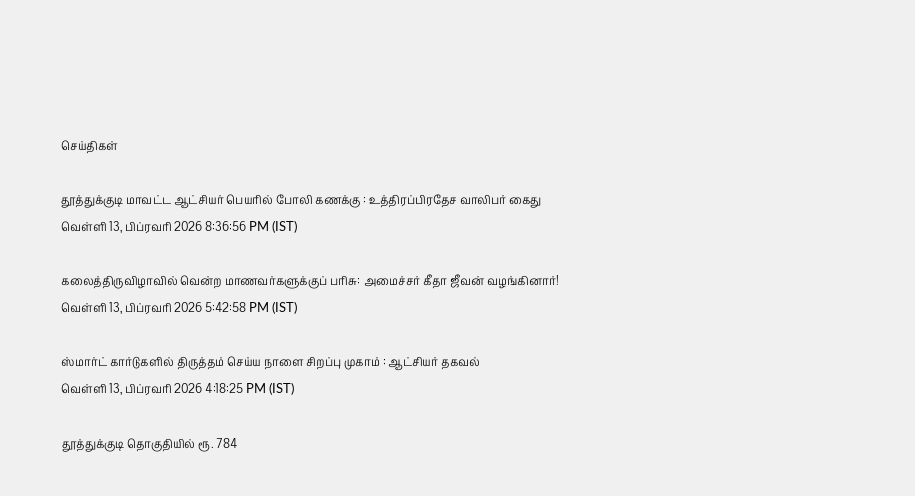செய்திகள்

தூத்துக்குடி மாவட்ட ஆட்சியர் பெயரில் போலி கணக்கு : உத்திரப்பிரதேச வாலிபர் கைது
வெள்ளி 13, பிப்ரவரி 2026 8:36:56 PM (IST)

கலைத்திருவிழாவில் வென்ற மாணவர்களுக்குப் பரிசு: அமைச்சர் கீதா ஜீவன் வழங்கினார்!
வெள்ளி 13, பிப்ரவரி 2026 5:42:58 PM (IST)

ஸ்மார்ட் கார்டுகளில் திருத்தம் செய்ய நாளை சிறப்பு முகாம் : ஆட்சியர் தகவல்
வெள்ளி 13, பிப்ரவரி 2026 4:18:25 PM (IST)

தூத்துக்குடி தொகுதியில் ரூ. 784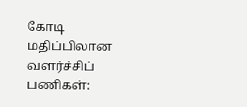கோடி மதிப்பிலான வளர்ச்சிப் பணிகள்: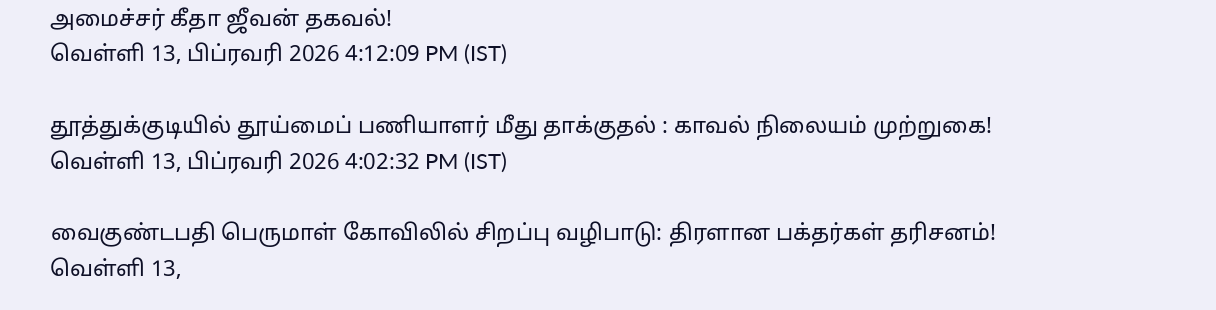அமைச்சர் கீதா ஜீவன் தகவல்!
வெள்ளி 13, பிப்ரவரி 2026 4:12:09 PM (IST)

தூத்துக்குடியில் தூய்மைப் பணியாளர் மீது தாக்குதல் : காவல் நிலையம் முற்றுகை!
வெள்ளி 13, பிப்ரவரி 2026 4:02:32 PM (IST)

வைகுண்டபதி பெருமாள் கோவிலில் சிறப்பு வழிபாடு: திரளான பக்தர்கள் தரிசனம்!
வெள்ளி 13,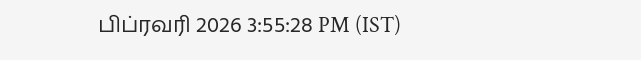பிப்ரவரி 2026 3:55:28 PM (IST)